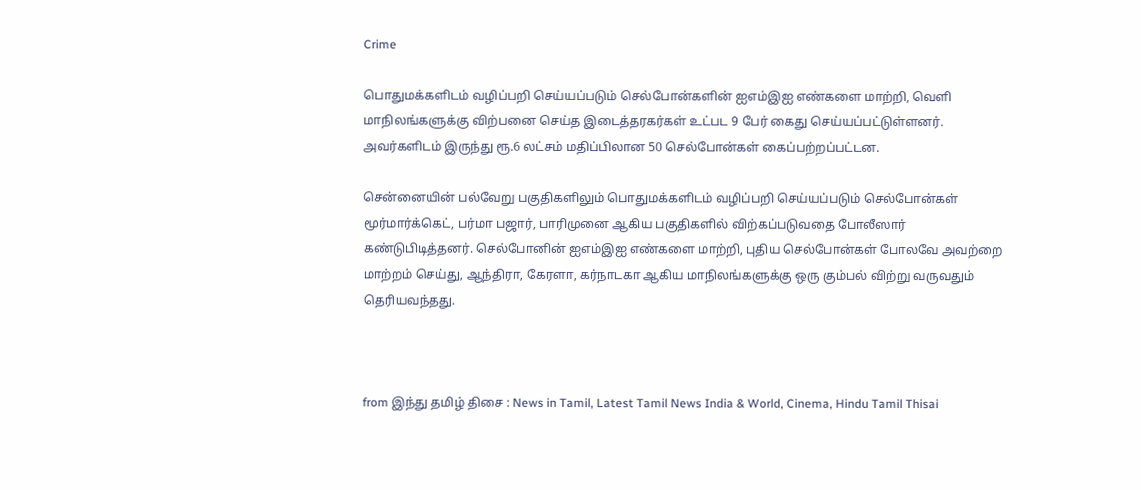Crime

பொதுமக்களிடம் வழிப்பறி செய்யப்படும் செல்போன்களின் ஐஎம்இஐ எண்களை மாற்றி, வெளி மாநிலங்களுக்கு விற்பனை செய்த இடைத்தரகர்கள் உட்பட 9 பேர் கைது செய்யப்பட்டுள்ளனர். அவர்களிடம் இருந்து ரூ.6 லட்சம் மதிப்பிலான 50 செல்போன்கள் கைப்பற்றப்பட்டன.

சென்னையின் பல்வேறு பகுதிகளிலும் பொதுமக்களிடம் வழிப்பறி செய்யப்படும் செல்போன்கள் மூர்மார்க்கெட், பர்மா பஜார், பாரிமுனை ஆகிய பகுதிகளில் விற்கப்படுவதை போலீஸார் கண்டுபிடித்தனர். செல்போனின் ஐஎம்இஐ எண்களை மாற்றி, புதிய செல்போன்கள் போலவே அவற்றை மாற்றம் செய்து, ஆந்திரா, கேரளா, கர்நாடகா ஆகிய மாநிலங்களுக்கு ஒரு கும்பல் விற்று வருவதும் தெரியவந்தது.



from இந்து தமிழ் திசை : News in Tamil, Latest Tamil News India & World, Cinema, Hindu Tamil Thisai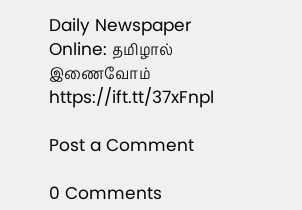Daily Newspaper Online: தமிழால் இணைவோம் https://ift.tt/37xFnpl

Post a Comment

0 Comments